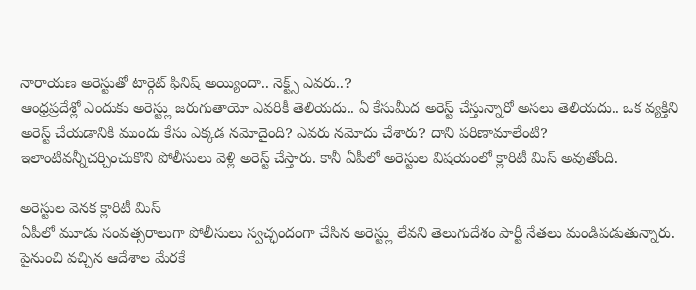నారాయణ అరెస్టుతో టార్గెట్ ఫినిష్ అయ్యిందా.. నెక్ట్స్ ఎవరు..?
ఆంధ్రప్రదేశ్లో ఎందుకు అరెస్ట్లు జరుగుతాయో ఎవరికీ తెలియదు.. ఏ కేసుమీద అరెస్ట్ చేస్తున్నారో అసలు తెలియదు.. ఒక వ్యక్తిని అరెస్ట్ చేయడానికి ముందు కేసు ఎక్కడ నమోదైంది? ఎవరు నమోదు చేశారు? దాని పరిణామాలేంటి? ఇలాంటివన్నీచర్చించుకొని పోలీసులు వెళ్లి అరెస్ట్ చేస్తారు. కానీ ఏపీలో అరెస్టుల విషయంలో క్లారిటీ మిస్ అవుతోంది.

అరెస్టుల వెనక క్లారిటీ మిస్
ఏపీలో మూడు సంవత్సరాలుగా పోలీసులు స్వచ్ఛందంగా చేసిన అరెస్ట్లు లేవని తెలుగుదేశం పార్టీ నేతలు మండిపడుతున్నారు. పైనుంచి వచ్చిన ఆదేశాల మేరకే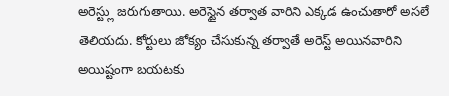అరెస్ట్లు జరుగుతాయి. అరెస్టైన తర్వాత వారిని ఎక్కడ ఉంచుతారో అసలే తెలియదు. కోర్టులు జోక్యం చేసుకున్న తర్వాతే అరెస్ట్ అయినవారిని అయిష్టంగా బయటకు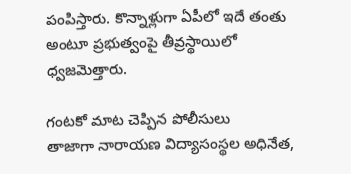పంపిస్తారు. కొన్నాళ్లుగా ఏపీలో ఇదే తంతు అంటూ ప్రభుత్వంపై తీవ్రస్థాయిలో ధ్వజమెత్తారు.

గంటకో మాట చెప్పిన పోలీసులు
తాజాగా నారాయణ విద్యాసంస్థల అధినేత,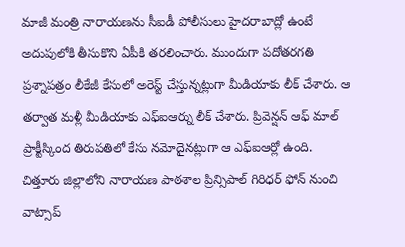మాజీ మంత్రి నారాయణను సీఐడీ పోలీసులు హైదరాబాద్లో ఉంటే అదుపులోకి తీసుకొని ఏపీకి తరలించారు. ముందుగా పదోతరగతి ప్రశ్నాపత్రం లీకేజీ కేసులో అరెస్ట్ చేస్తున్నట్లుగా మీడియాకు లీక్ చేశారు. ఆ తర్వాత మళ్లీ మీడియాకు ఎఫ్ఐఆర్ను లీక్ చేశారు. ప్రివెన్షన్ ఆఫ్ మాల్ ప్రాక్టీస్కింద తిరుపతిలో కేసు నమోదైనట్లుగా ఆ ఎఫ్ఐఆర్లో ఉంది. చిత్తూరు జిల్లాలోని నారాయణ పాఠశాల ప్రిన్సిపాల్ గిరిధర్ ఫోన్ నుంచి వాట్సాప్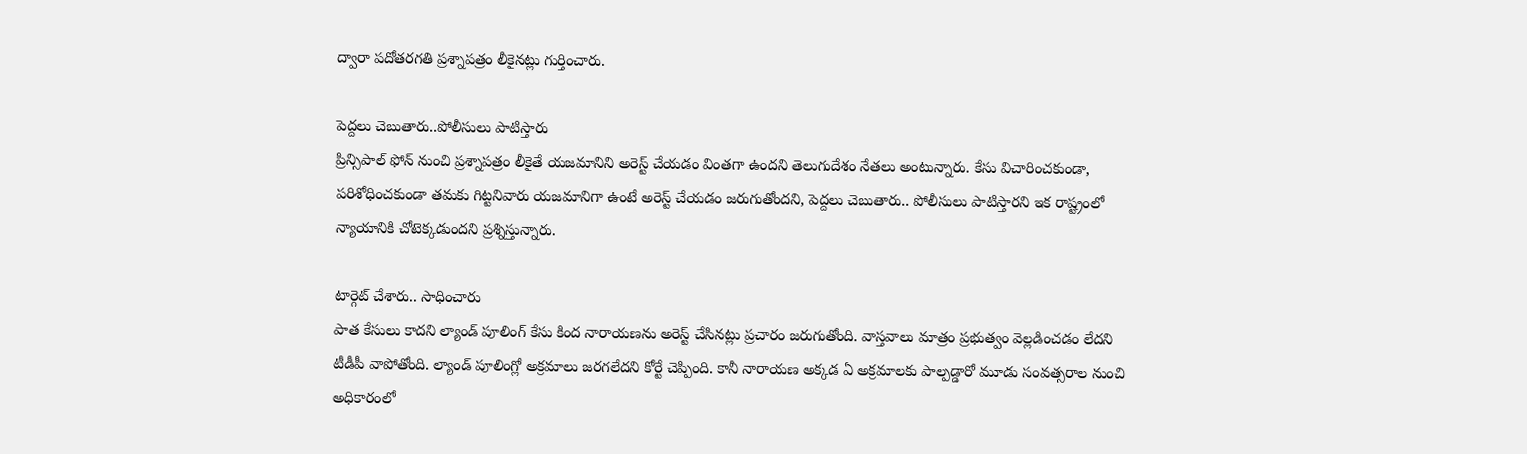ద్వారా పదోతరగతి ప్రశ్నాపత్రం లీకైనట్లు గుర్తించారు.

పెద్దలు చెబుతారు..పోలీసులు పాటిస్తారు
ప్రిన్సిపాల్ ఫోన్ నుంచి ప్రశ్నాపత్రం లీకైతే యజమానిని అరెస్ట్ చేయడం వింతగా ఉందని తెలుగుదేశం నేతలు అంటున్నారు. కేసు విచారించకుండా, పరిశోధించకుండా తమకు గిట్టనివారు యజమానిగా ఉంటే అరెస్ట్ చేయడం జరుగుతోందని, పెద్దలు చెబుతారు.. పోలీసులు పాటిస్తారని ఇక రాష్ట్రంలో న్యాయానికి చోటెక్కడుందని ప్రశ్నిస్తున్నారు.

టార్గెట్ చేశారు.. సాధించారు
పాత కేసులు కాదని ల్యాండ్ పూలింగ్ కేసు కింద నారాయణను అరెస్ట్ చేసినట్లు ప్రచారం జరుగుతోంది. వాస్తవాలు మాత్రం ప్రభుత్వం వెల్లడించడం లేదని టీడీపీ వాపోతోంది. ల్యాండ్ పూలింగ్లో అక్రమాలు జరగలేదని కోర్టే చెప్పింది. కానీ నారాయణ అక్కడ ఏ అక్రమాలకు పాల్పడ్డారో మూడు సంవత్సరాల నుంచి అధికారంలో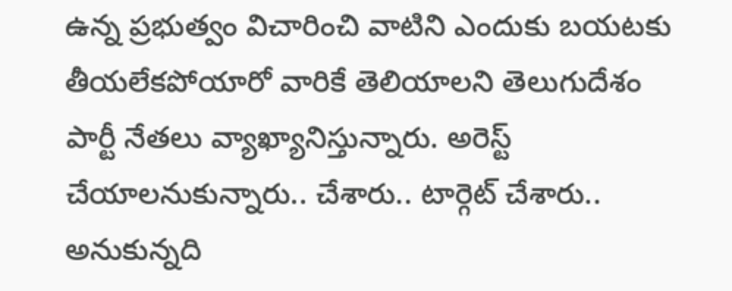ఉన్న ప్రభుత్వం విచారించి వాటిని ఎందుకు బయటకు తీయలేకపోయారో వారికే తెలియాలని తెలుగుదేశం పార్టీ నేతలు వ్యాఖ్యానిస్తున్నారు. అరెస్ట్ చేయాలనుకున్నారు.. చేశారు.. టార్గెట్ చేశారు.. అనుకున్నది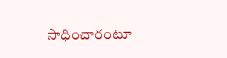సాధించారంటూ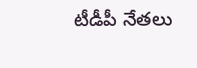టీడీపీ నేతలు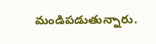మండిపడుతున్నారు.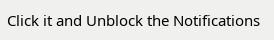Click it and Unblock the Notifications